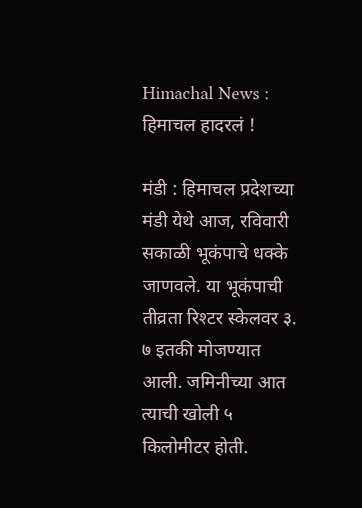Himachal News : हिमाचल हादरलं !

मंडी : हिमाचल प्रदेशच्या मंडी येथे आज, रविवारी सकाळी भूकंपाचे धक्के जाणवले. या भूकंपाची तीव्रता रिश्टर स्केलवर ३. ७ इतकी मोजण्यात आली. जमिनीच्या आत त्याची खोली ५ किलोमीटर होती.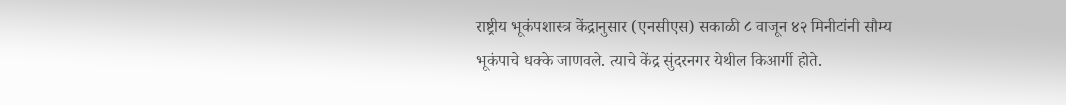राष्ट्रीय भूकंपशास्त्र केंद्रानुसार (एनसीएस) सकाळी ८ वाजून ४२ मिनीटांनी सौम्य भूकंपाचे धक्के जाणवले. त्याचे केंद्र सुंदरनगर येथील किआर्गी होते.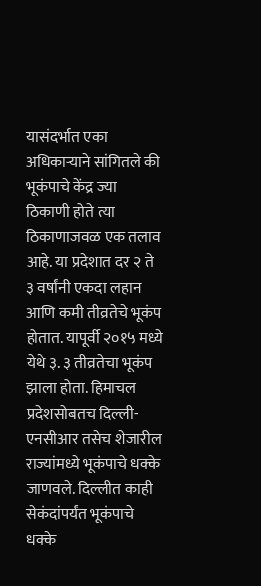यासंदर्भात एका अधिकाऱ्याने सांगितले की भूकंपाचे केंद्र ज्या ठिकाणी होते त्या ठिकाणाजवळ एक तलाव आहे. या प्रदेशात दर २ ते ३ वर्षांनी एकदा लहान आणि कमी तीव्रतेचे भूकंप होतात. यापूर्वी २०१५ मध्ये येथे ३. ३ तीव्रतेचा भूकंप झाला होता. हिमाचल प्रदेशसोबतच दिल्ली-एनसीआर तसेच शेजारील राज्यांमध्ये भूकंपाचे धक्के जाणवले. दिल्लीत काही सेकंदांपर्यंत भूकंपाचे धक्के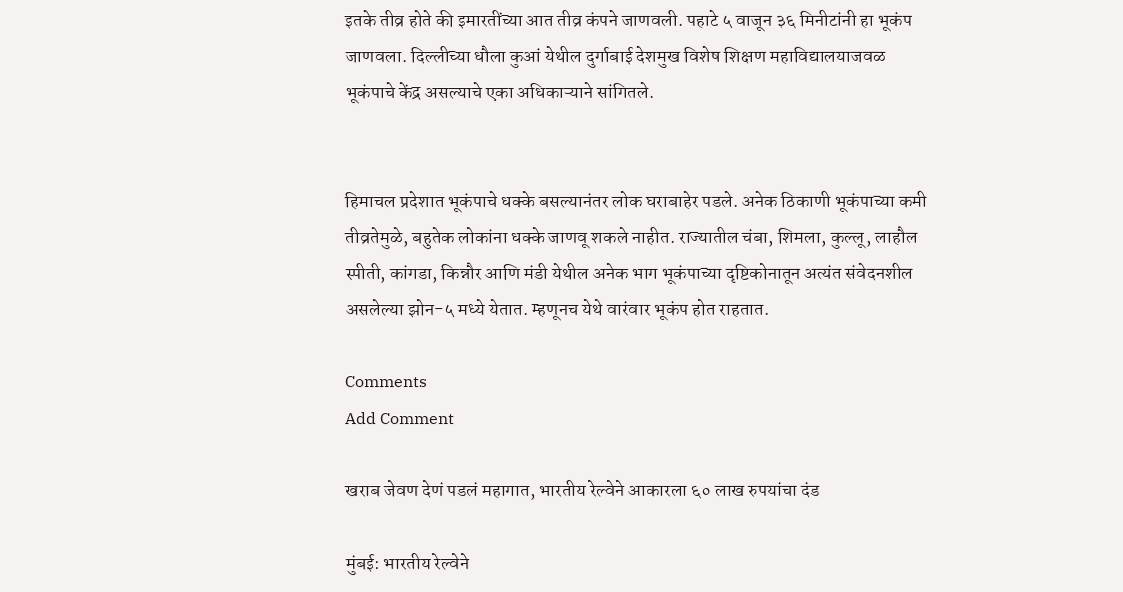इतके तीव्र होते की इमारतींच्या आत तीव्र कंपने जाणवली. पहाटे ५ वाजून ३६ मिनीटांनी हा भूकंप जाणवला. दिल्लीच्या धौला कुआं येथील दुर्गाबाई देशमुख विशेष शिक्षण महाविद्यालयाजवळ भूकंपाचे केंद्र असल्याचे एका अधिकाऱ्याने सांगितले.


हिमाचल प्रदेशात भूकंपाचे धक्के बसल्यानंतर लोक घराबाहेर पडले. अनेक ठिकाणी भूकंपाच्या कमी तीव्रतेमुळे, बहुतेक लोकांना धक्के जाणवू शकले नाहीत. राज्यातील चंबा, शिमला, कुल्लू, लाहौल स्पीती, कांगडा, किन्नौर आणि मंडी येथील अनेक भाग भूकंपाच्या दृष्टिकोनातून अत्यंत संवेदनशील असलेल्या झोन-५ मध्ये येतात. म्हणूनच येथे वारंवार भूकंप होत राहतात.

Comments
Add Comment

खराब जेवण देणं पडलं महागात, भारतीय रेल्वेने आकारला ६० लाख रुपयांचा दंड

मुंबई: भारतीय रेल्वेने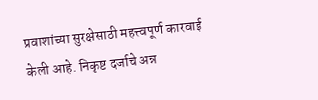प्रवाशांच्या सुरक्षेसाठी महत्त्वपूर्ण कारवाई केली आहे. निकृष्ट दर्जाचे अन्न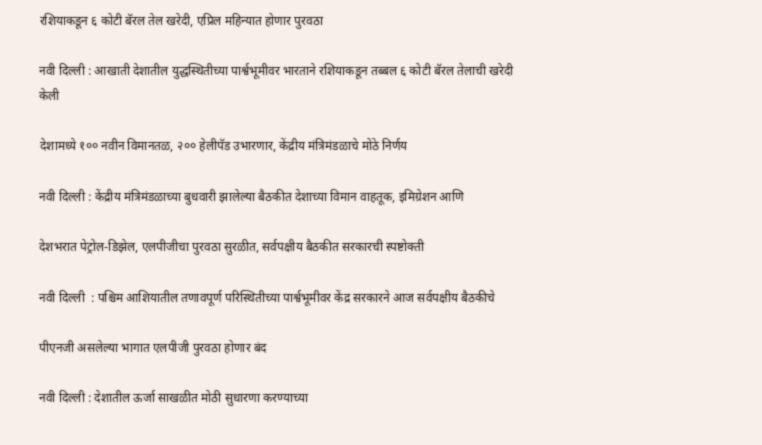रशियाकडून ६ कोटी बॅरल तेल खरेदी, एप्रिल महिन्यात होणार पुरवठा

नवी दिल्ली : आखाती देशातील युद्धस्थितीच्या पार्श्वभूमीवर भारताने रशियाकडून तब्बल ६ कोटी बॅरल तेलाची खरेदी केली

देशामध्ये १०० नवीन विमानतळ, २०० हेलीपॅड उभारणार, केंद्रीय मंत्रिमंडळाचे मोठे निर्णय

नवी दिल्ली : केंद्रीय मंत्रिमंडळाच्या बुधवारी झालेल्या बैठकीत देशाच्या विमान वाहतूक, इमिग्रेशन आणि

देशभरात पेट्रोल-डिझेल, एलपीजीचा पुरवठा सुरळीत, सर्वपक्षीय बैठकीत सरकारची स्पष्टोक्ती

नवी दिल्ली  : पश्चिम आशियातील तणावपूर्ण परिस्थितीच्या पार्श्वभूमीवर केंद्र सरकारने आज सर्वपक्षीय बैठकीचे

पीएनजी असलेल्या भागात एलपीजी पुरवठा होणार बंद

नवी दिल्ली : देशातील ऊर्जा साखळीत मोठी सुधारणा करण्याच्या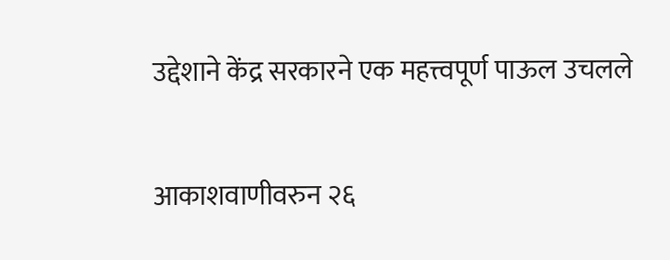उद्देशाने केंद्र सरकारने एक महत्त्वपूर्ण पाऊल उचलले

आकाशवाणीवरुन २६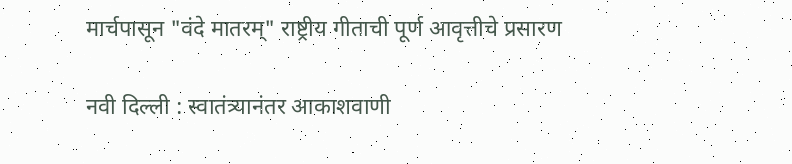मार्चपासून "वंदे मातरम्" राष्ट्रीय गीताची पूर्ण आवृत्तीचे प्रसारण

नवी दिल्ली : स्वातंत्र्यानंतर आकाशवाणी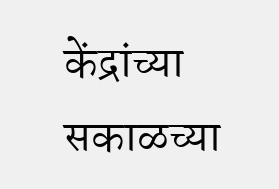केंद्रांच्या सकाळच्या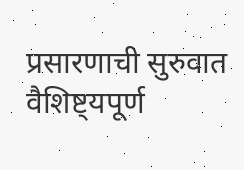प्रसारणाची सुरुवात वैशिष्ट्यपूर्ण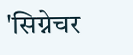'सिग्नेचर